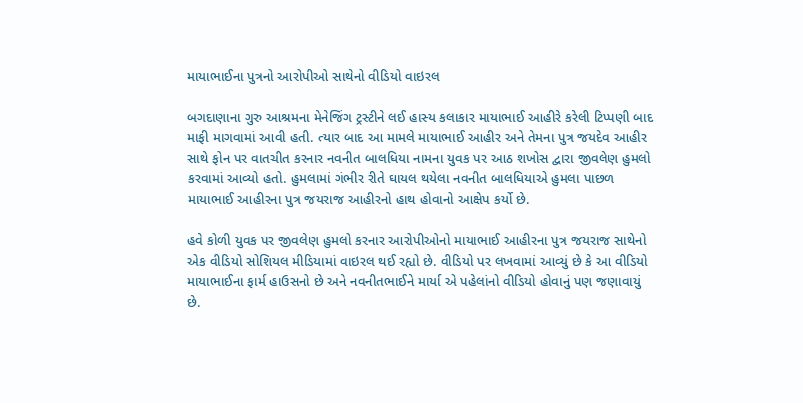માયાભાઈના પુત્રનો આરોપીઓ સાથેનો વીડિયો વાઇરલ

બગદાણાના ગુરુ આશ્રમના મેનેજિંગ ટ્રસ્ટીને લઈ હાસ્ય કલાકાર માયાભાઈ આહીરે કરેલી ટિપ્પણી બાદ માફી માગવામાં આવી હતી. ત્યાર બાદ આ મામલે માયાભાઈ આહીર અને તેમના પુત્ર જયદેવ આહીર સાથે ફોન પર વાતચીત કરનાર નવનીત બાલધિયા નામના યુવક પર આઠ શખોસ દ્વારા જીવલેણ હુમલો કરવામાં આવ્યો હતો. હુમલામાં ગંભીર રીતે ઘાયલ થયેલા નવનીત બાલધિયાએ હુમલા પાછળ માયાભાઈ આહીરના પુત્ર જયરાજ આહીરનો હાથ હોવાનો આક્ષેપ કર્યો છે.

હવે કોળી યુવક પર જીવલેણ હુમલો કરનાર આરોપીઓનો માયાભાઈ આહીરના પુત્ર જયરાજ સાથેનો એક વીડિયો સોશિયલ મીડિયામાં વાઇરલ થઈ રહ્યો છે. વીડિયો પર લખવામાં આવ્યું છે કે આ વીડિયો માયાભાઈના ફાર્મ હાઉસનો છે અને નવનીતભાઈને માર્યા એ પહેલાંનો વીડિયો હોવાનું પણ જણાવાયું છે.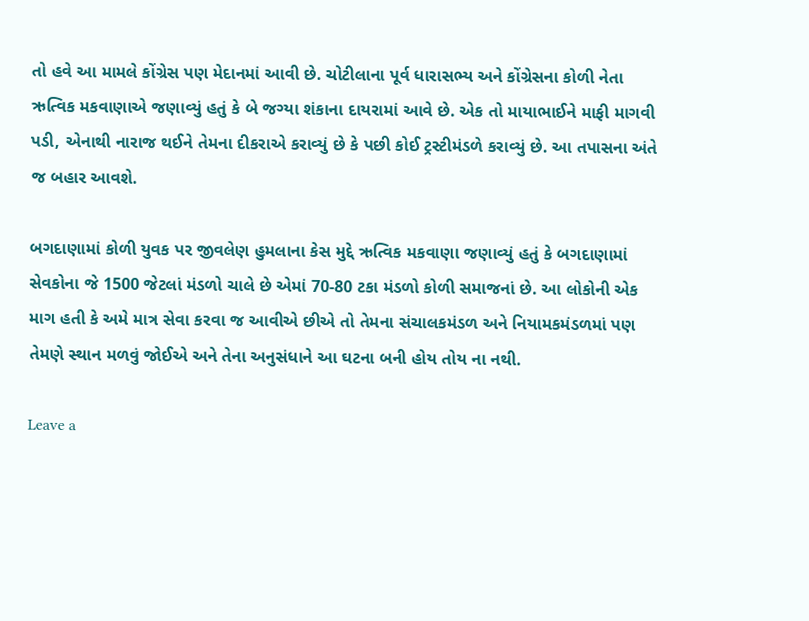તો હવે આ મામલે કોંગ્રેસ પણ મેદાનમાં આવી છે. ચોટીલાના પૂર્વ ધારાસભ્ય અને કોંગ્રેસના કોળી નેતા ઋત્વિક મકવાણાએ જણાવ્યું હતું કે બે જગ્યા શંકાના દાયરામાં આવે છે. એક તો માયાભાઈને માફી માગવી પડી, એનાથી નારાજ થઈને તેમના દીકરાએ કરાવ્યું છે કે પછી કોઈ ટ્રસ્ટીમંડળે કરાવ્યું છે. આ તપાસના અંતે જ બહાર આવશે.

બગદાણામાં કોળી યુવક પર જીવલેણ હુમલાના કેસ મુદ્દે ઋત્વિક મકવાણા જણાવ્યું હતું કે બગદાણામાં સેવકોના જે 1500 જેટલાં મંડળો ચાલે છે એમાં 70-80 ટકા મંડળો કોળી સમાજનાં છે. આ લોકોની એક માગ હતી કે અમે માત્ર સેવા કરવા જ આવીએ છીએ તો તેમના સંચાલકમંડળ અને નિયામકમંડળમાં પણ તેમણે સ્થાન મળવું જોઈએ અને તેના અનુસંધાને આ ઘટના બની હોય તોય ના નથી.

Leave a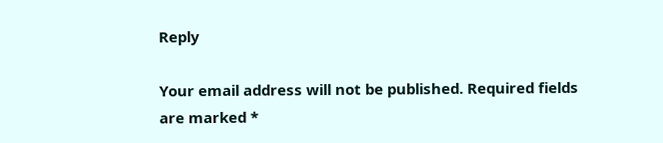Reply

Your email address will not be published. Required fields are marked *